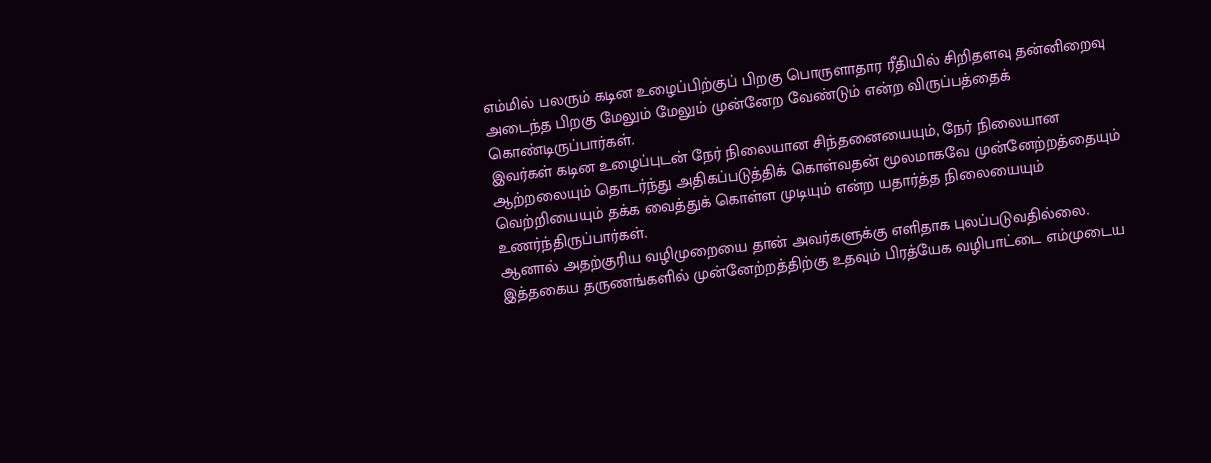எம்மில் பலரும் கடின உழைப்பிற்குப் பிறகு பொருளாதார ரீதியில் சிறிதளவு தன்னிறைவு அடைந்த பிறகு மேலும் மேலும் முன்னேற வேண்டும் என்ற விருப்பத்தைக் கொண்டிருப்பார்கள்.
இவர்கள் கடின உழைப்புடன் நேர் நிலையான சிந்தனையையும், நேர் நிலையான ஆற்றலையும் தொடர்ந்து அதிகப்படுத்திக் கொள்வதன் மூலமாகவே முன்னேற்றத்தையும் வெற்றியையும் தக்க வைத்துக் கொள்ள முடியும் என்ற யதார்த்த நிலையையும் உணர்ந்திருப்பார்கள்.
ஆனால் அதற்குரிய வழிமுறையை தான் அவர்களுக்கு எளிதாக புலப்படுவதில்லை. இத்தகைய தருணங்களில் முன்னேற்றத்திற்கு உதவும் பிரத்யேக வழிபாட்டை எம்முடைய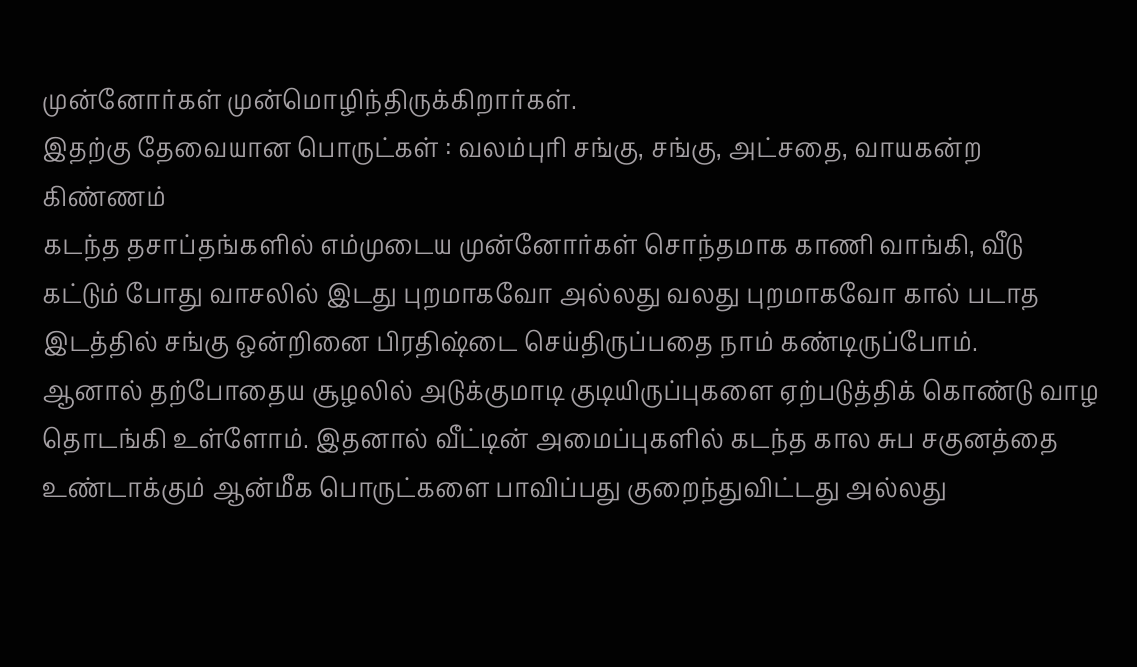முன்னோர்கள் முன்மொழிந்திருக்கிறார்கள்.
இதற்கு தேவையான பொருட்கள் : வலம்புரி சங்கு, சங்கு, அட்சதை, வாயகன்ற கிண்ணம்
கடந்த தசாப்தங்களில் எம்முடைய முன்னோர்கள் சொந்தமாக காணி வாங்கி, வீடு கட்டும் போது வாசலில் இடது புறமாகவோ அல்லது வலது புறமாகவோ கால் படாத இடத்தில் சங்கு ஒன்றினை பிரதிஷ்டை செய்திருப்பதை நாம் கண்டிருப்போம்.
ஆனால் தற்போதைய சூழலில் அடுக்குமாடி குடியிருப்புகளை ஏற்படுத்திக் கொண்டு வாழ தொடங்கி உள்ளோம். இதனால் வீட்டின் அமைப்புகளில் கடந்த கால சுப சகுனத்தை உண்டாக்கும் ஆன்மீக பொருட்களை பாவிப்பது குறைந்துவிட்டது அல்லது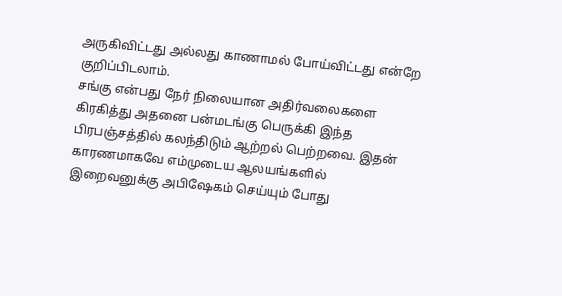அருகிவிட்டது அல்லது காணாமல் போய்விட்டது என்றே குறிப்பிடலாம்.
சங்கு என்பது நேர் நிலையான அதிர்வலைகளை கிரகித்து அதனை பன்மடங்கு பெருக்கி இந்த பிரபஞ்சத்தில் கலந்திடும் ஆற்றல் பெற்றவை. இதன் காரணமாகவே எம்முடைய ஆலயங்களில் இறைவனுக்கு அபிஷேகம் செய்யும் போது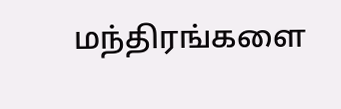மந்திரங்களை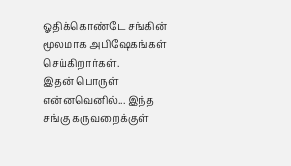ஓதிக்கொண்டே சங்கின் மூலமாக அபிஷேகங்கள் செய்கிறார்கள்.
இதன் பொருள் என்னவெனில்... இந்த சங்கு கருவறைக்குள்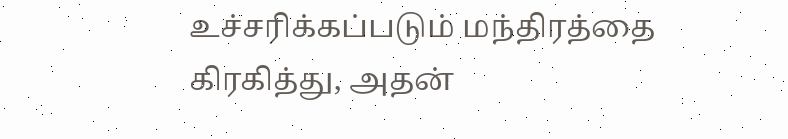உச்சரிக்கப்படும் மந்திரத்தை கிரகித்து, அதன்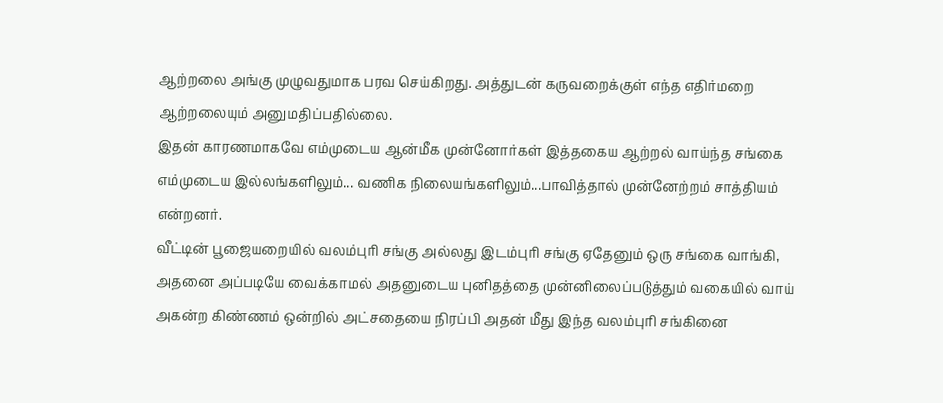ஆற்றலை அங்கு முழுவதுமாக பரவ செய்கிறது. அத்துடன் கருவறைக்குள் எந்த எதிர்மறை ஆற்றலையும் அனுமதிப்பதில்லை.
இதன் காரணமாகவே எம்முடைய ஆன்மீக முன்னோர்கள் இத்தகைய ஆற்றல் வாய்ந்த சங்கை எம்முடைய இல்லங்களிலும்... வணிக நிலையங்களிலும்...பாவித்தால் முன்னேற்றம் சாத்தியம் என்றனர்.
வீட்டின் பூஜையறையில் வலம்புரி சங்கு அல்லது இடம்புரி சங்கு ஏதேனும் ஒரு சங்கை வாங்கி, அதனை அப்படியே வைக்காமல் அதனுடைய புனிதத்தை முன்னிலைப்படுத்தும் வகையில் வாய் அகன்ற கிண்ணம் ஒன்றில் அட்சதையை நிரப்பி அதன் மீது இந்த வலம்புரி சங்கினை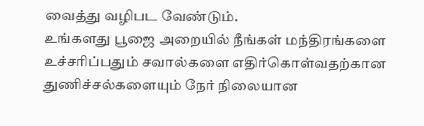வைத்து வழிபட வேண்டும்.
உங்களது பூஜை அறையில் நீங்கள் மந்திரங்களை உச்சரிப்பதும் சவால்களை எதிர்கொள்வதற்கான துணிச்சல்களையும் நேர் நிலையான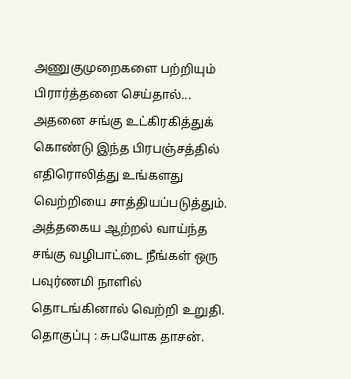அணுகுமுறைகளை பற்றியும் பிரார்த்தனை செய்தால்... அதனை சங்கு உட்கிரகித்துக் கொண்டு இந்த பிரபஞ்சத்தில் எதிரொலித்து உங்களது வெற்றியை சாத்தியப்படுத்தும். அத்தகைய ஆற்றல் வாய்ந்த சங்கு வழிபாட்டை நீங்கள் ஒரு பவுர்ணமி நாளில் தொடங்கினால் வெற்றி உறுதி.
தொகுப்பு : சுபயோக தாசன்.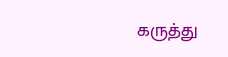கருத்து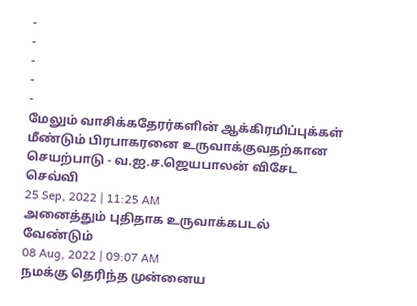-
-
-
-
-
மேலும் வாசிக்கதேரர்களின் ஆக்கிரமிப்புக்கள் மீண்டும் பிரபாகரனை உருவாக்குவதற்கான செயற்பாடு - வ.ஐ.ச.ஜெயபாலன் விசேட செவ்வி
25 Sep, 2022 | 11:25 AM
அனைத்தும் புதிதாக உருவாக்கபடல் வேண்டும்
08 Aug, 2022 | 09:07 AM
நமக்கு தெரிந்த முன்னைய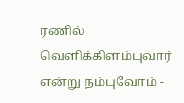ரணில் வெளிக்கிளம்புவார் என்று நம்புவோம் -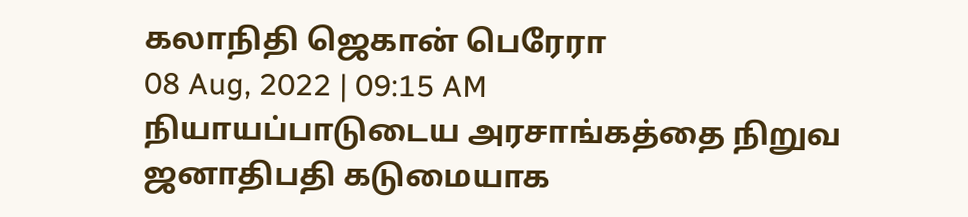கலாநிதி ஜெகான் பெரேரா
08 Aug, 2022 | 09:15 AM
நியாயப்பாடுடைய அரசாங்கத்தை நிறுவ ஜனாதிபதி கடுமையாக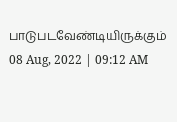பாடுபடவேண்டியிருக்கும்
08 Aug, 2022 | 09:12 AM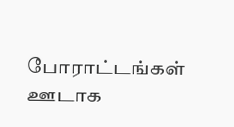போராட்டங்கள் ஊடாக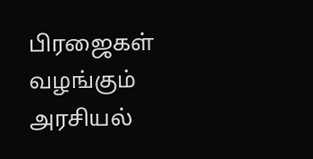பிரஜைகள் வழங்கும் அரசியல்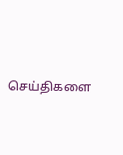செய்திகளை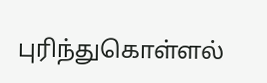புரிந்துகொள்ளல்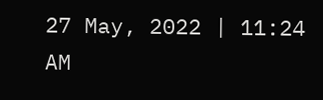27 May, 2022 | 11:24 AM